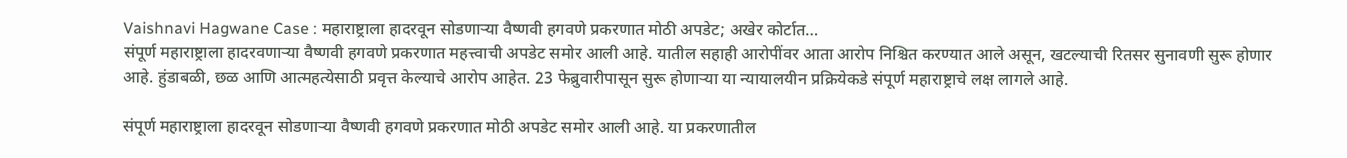Vaishnavi Hagwane Case : महाराष्ट्राला हादरवून सोडणाऱ्या वैष्णवी हगवणे प्रकरणात मोठी अपडेट; अखेर कोर्टात…
संपूर्ण महाराष्ट्राला हादरवणाऱ्या वैष्णवी हगवणे प्रकरणात महत्त्वाची अपडेट समोर आली आहे. यातील सहाही आरोपींवर आता आरोप निश्चित करण्यात आले असून, खटल्याची रितसर सुनावणी सुरू होणार आहे. हुंडाबळी, छळ आणि आत्महत्येसाठी प्रवृत्त केल्याचे आरोप आहेत. 23 फेब्रुवारीपासून सुरू होणाऱ्या या न्यायालयीन प्रक्रियेकडे संपूर्ण महाराष्ट्राचे लक्ष लागले आहे.

संपूर्ण महाराष्ट्राला हादरवून सोडणाऱ्या वैष्णवी हगवणे प्रकरणात मोठी अपडेट समोर आली आहे. या प्रकरणातील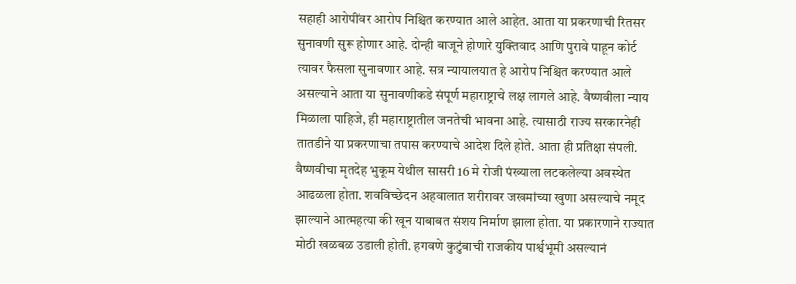सहाही आरोपींवर आरोप निश्चित करण्यात आले आहेत. आता या प्रकरणाची रितसर सुनावणी सुरू होणार आहे. दोन्ही बाजूने होणारे युक्तिवाद आणि पुरावे पाहून कोर्ट त्यावर फैसला सुनावणार आहे. सत्र न्यायालयात हे आरोप निश्चित करण्यात आले असल्याने आता या सुनावणीकडे संपूर्ण महाराष्ट्राचे लक्ष लागले आहे. वैष्णवीला न्याय मिळाला पाहिजे, ही महाराष्ट्रातील जनतेची भावना आहे. त्यासाठी राज्य सरकारनेही तातडीने या प्रकरणाचा तपास करण्याचे आदेश दिले होते. आता ही प्रतिक्षा संपली.
वैष्णवीचा मृतदेह भुकूम येथील सासरी 16 मे रोजी पंख्याला लटकलेल्या अवस्थेत आढळला होता. शवविच्छेदन अहवालात शरीरावर जखमांच्या खुणा असल्याचे नमूद झाल्याने आत्महत्या की खून याबाबत संशय निर्माण झाला होता. या प्रकारणाने राज्यात मोठी खळबळ उडाली होती. हगवणे कुटुंबाची राजकीय पार्श्वभूमी असल्यानं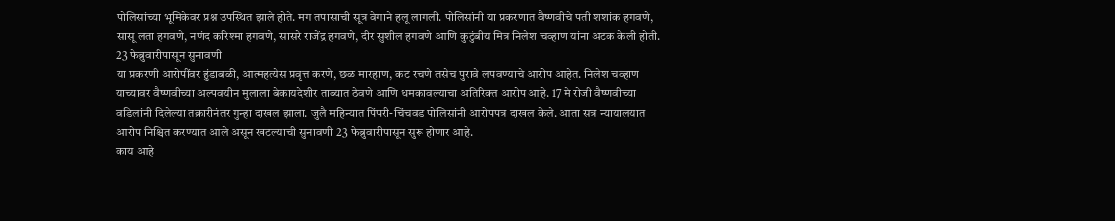पोलिसांच्या भूमिकेवर प्रश्न उपस्थित झाले होते. मग तपासाची सूत्र वेगाने हलू लागली. पोलिसांनी या प्रकरणात वैष्णवीचे पती शशांक हगवणे, सासू लता हगवणे, नणंद करिश्मा हगवणे, सासरे राजेंद्र हगवणे, दीर सुशील हगवणे आणि कुटुंबीय मित्र निलेश चव्हाण यांना अटक केली होती.
23 फेब्रुवारीपासून सुनावणी
या प्रकरणी आरोपींवर हुंडाबळी, आत्महत्येस प्रवृत्त करणे, छळ मारहाण, कट रचणे तसेच पुरावे लपवण्याचे आरोप आहेत. निलेश चव्हाण याच्यावर वैष्णवीच्या अल्पवयीन मुलाला बेकायदेशीर ताब्यात ठेवणे आणि धमकावल्याचा अतिरिक्त आरोप आहे. 17 मे रोजी वैष्णवीच्या वडिलांनी दिलेल्या तक्रारीनंतर गुन्हा दाखल झाला. जुलै महिन्यात पिंपरी-चिंचवड पोलिसांनी आरोपपत्र दाखल केले. आता सत्र न्यायालयात आरोप निश्चित करण्यात आले असून खटल्याची सुनावणी 23 फेब्रुवारीपासून सुरू होणार आहे.
काय आहे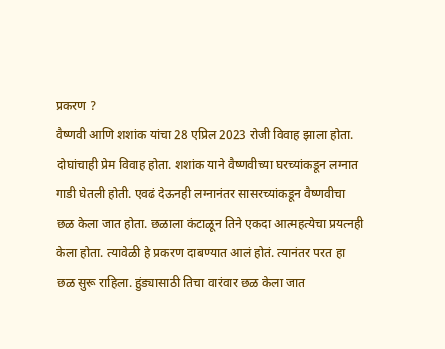प्रकरण ?
वैष्णवी आणि शशांक यांचा 28 एप्रिल 2023 रोजी विवाह झाला होता. दोघांचाही प्रेम विवाह होता. शशांक याने वैष्णवीच्या घरच्यांकडून लग्नात गाडी घेतली होती. एवढं देऊनही लग्नानंतर सासरच्यांकडून वैष्णवीचा छळ केला जात होता. छळाला कंटाळून तिने एकदा आत्महत्येचा प्रयत्नही केला होता. त्यावेळी हे प्रकरण दाबण्यात आलं होतं. त्यानंतर परत हा छळ सुरू राहिला. हुंड्यासाठी तिचा वारंवार छळ केला जात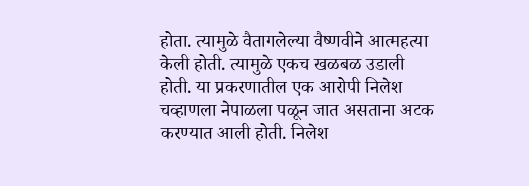होता. त्यामुळे वैतागलेल्या वैष्णवीने आत्महत्या केली होती. त्यामुळे एकच खळबळ उडाली होती. या प्रकरणातील एक आरोपी निलेश चव्हाणला नेपाळला पळून जात असताना अटक करण्यात आली होती. निलेश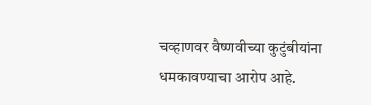चव्हाणवर वैष्णवीच्या कुटुंबीयांना धमकावण्याचा आरोप आहे.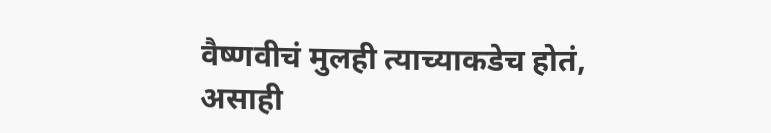वैष्णवीचं मुलही त्याच्याकडेच होतं, असाही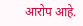आरोप आहे.